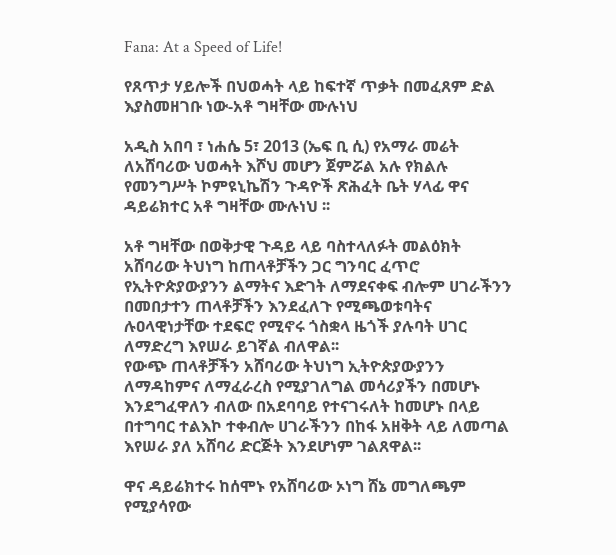Fana: At a Speed of Life!

የጸጥታ ሃይሎች በህወሓት ላይ ከፍተኛ ጥቃት በመፈጸም ድል እያስመዘገቡ ነው-አቶ ግዛቸው ሙሉነህ

አዲስ አበባ ፣ ነሐሴ 5፣ 2013 (ኤፍ ቢ ሲ) የአማራ መሬት ለአሸባሪው ህወሓት እሾህ መሆን ጀምሯል አሉ የክልሉ የመንግሥት ኮምዩኒኬሽን ጉዳዮች ጽሕፈት ቤት ሃላፊ ዋና ዳይሬክተር አቶ ግዛቸው ሙሉነህ ፡፡

አቶ ግዛቸው በወቅታዊ ጉዳይ ላይ ባስተላለፉት መልዕክት አሸባሪው ትህነግ ከጠላቶቻችን ጋር ግንባር ፈጥሮ የኢትዮጵያውያንን ልማትና እድገት ለማደናቀፍ ብሎም ሀገራችንን በመበታተን ጠላቶቻችን እንደፈለጉ የሚጫወቱባትና ሉዐላዊነታቸው ተደፍሮ የሚኖሩ ጎስቋላ ዜጎች ያሉባት ሀገር ለማድረግ እየሠራ ይገኛል ብለዋል፡፡
የውጭ ጠላቶቻችን አሸባሪው ትህነግ ኢትዮጵያውያንን ለማዳከምና ለማፈራረስ የሚያገለግል መሳሪያችን በመሆኑ እንደግፈዋለን ብለው በአደባባይ የተናገሩለት ከመሆኑ በላይ በተግባር ተልእኮ ተቀብሎ ሀገራችንን በከፋ አዘቅት ላይ ለመጣል እየሠራ ያለ አሸባሪ ድርጅት እንደሆነም ገልጸዋል፡፡

ዋና ዳይሬክተሩ ከሰሞኑ የአሸባሪው ኦነግ ሸኔ መግለጫም የሚያሳየው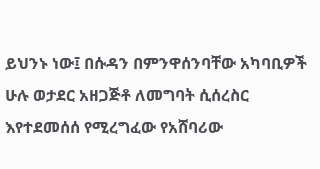ይህንኑ ነው፤ በሱዳን በምንዋሰንባቸው አካባቢዎች ሁሉ ወታደር አዘጋጅቶ ለመግባት ሲሰረስር እየተደመሰሰ የሚረግፈው የአሸባሪው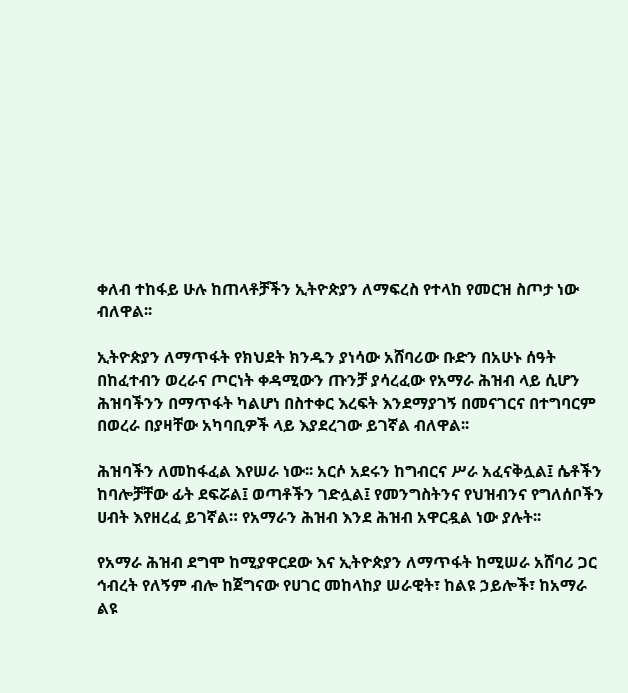ቀለብ ተከፋይ ሁሉ ከጠላቶቻችን ኢትዮጵያን ለማፍረስ የተላከ የመርዝ ስጦታ ነው ብለዋል፡፡

ኢትዮጵያን ለማጥፋት የክህደት ክንዱን ያነሳው አሸባሪው ቡድን በአሁኑ ሰዓት በከፈተብን ወረራና ጦርነት ቀዳሚውን ጡንቻ ያሳረፈው የአማራ ሕዝብ ላይ ሲሆን ሕዝባችንን በማጥፋት ካልሆነ በስተቀር እረፍት እንደማያገኝ በመናገርና በተግባርም በወረራ በያዛቸው አካባቢዎች ላይ እያደረገው ይገኛል ብለዋል፡፡

ሕዝባችን ለመከፋፈል እየሠራ ነው፡፡ አርሶ አደሩን ከግብርና ሥራ አፈናቅሏል፤ ሴቶችን ከባሎቻቸው ፊት ደፍሯል፤ ወጣቶችን ገድሏል፤ የመንግስትንና የህዝብንና የግለሰቦችን ሀብት እየዘረፈ ይገኛል። የአማራን ሕዝብ እንደ ሕዝብ አዋርዷል ነው ያሉት፡፡

የአማራ ሕዝብ ደግሞ ከሚያዋርደው እና ኢትዮጵያን ለማጥፋት ከሚሠራ አሸባሪ ጋር ኅብረት የለኝም ብሎ ከጀግናው የሀገር መከላከያ ሠራዊት፣ ከልዩ ኃይሎች፣ ከአማራ ልዩ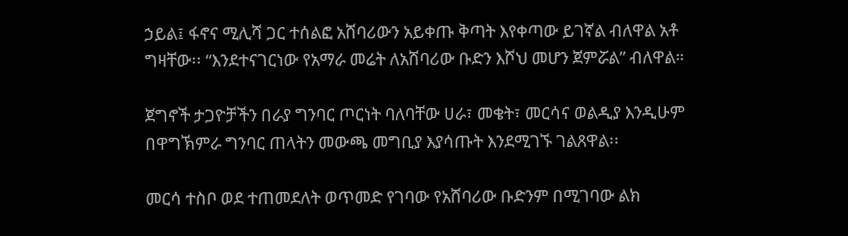ኃይል፤ ፋኖና ሚሊሻ ጋር ተሰልፎ አሸባሪውን አይቀጡ ቅጣት እየቀጣው ይገኛል ብለዋል አቶ ግዛቸው፡፡ “እንደተናገርነው የአማራ መሬት ለአሸባሪው ቡድን እሾህ መሆን ጀምሯል” ብለዋል።

ጀግኖች ታጋዮቻችን በራያ ግንባር ጦርነት ባለባቸው ሀራ፣ መቄት፣ መርሳና ወልዲያ እንዲሁም በዋግኽምራ ግንባር ጠላትን መውጫ መግቢያ እያሳጡት እንደሚገኙ ገልጸዋል፡፡

መርሳ ተስቦ ወደ ተጠመደለት ወጥመድ የገባው የአሸባሪው ቡድንም በሚገባው ልክ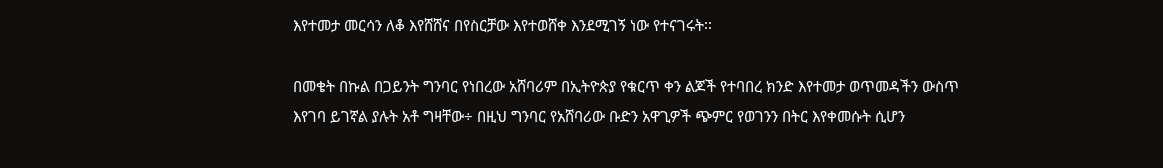እየተመታ መርሳን ለቆ እየሸሸና በየስርቻው እየተወሸቀ እንደሚገኝ ነው የተናገሩት፡፡

በመቄት በኩል በጋይንት ግንባር የነበረው አሸባሪም በኢትዮጵያ የቁርጥ ቀን ልጆች የተባበረ ክንድ እየተመታ ወጥመዳችን ውስጥ እየገባ ይገኛል ያሉት አቶ ግዛቸው÷ በዚህ ግንባር የአሸባሪው ቡድን አዋጊዎች ጭምር የወገንን በትር እየቀመሱት ሲሆን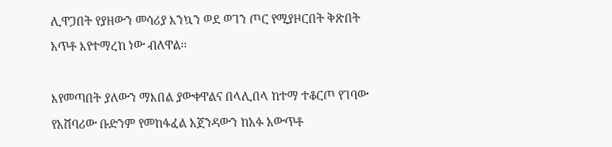ሊዋጋበት የያዘውን መሳሪያ እንኳን ወደ ወገን ጦር የሚያዞርበት ቅጽበት አጥቶ እየተማረከ ነው ብለዋል፡፡

እየመጣበት ያለውን ማእበል ያውቀዋልና በላሊበላ ከተማ ተቆርጦ የገባው የአሸባሪው ቡድንም የመከፋፈል አጀንዳውን ከአፉ አውጥቶ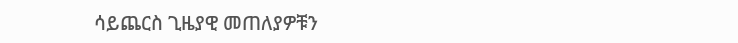ሳይጨርስ ጊዜያዊ መጠለያዎቹን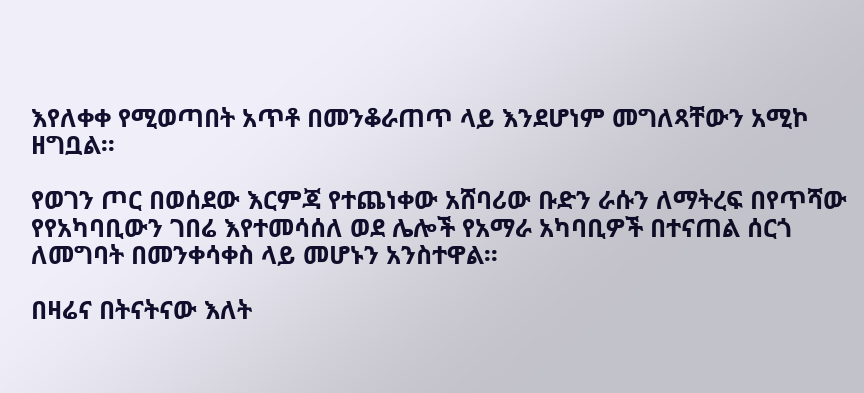እየለቀቀ የሚወጣበት አጥቶ በመንቆራጠጥ ላይ እንደሆነም መግለጻቸውን አሚኮ ዘግቧል፡፡

የወገን ጦር በወሰደው እርምጃ የተጨነቀው አሸባሪው ቡድን ራሱን ለማትረፍ በየጥሻው የየአካባቢውን ገበሬ እየተመሳሰለ ወደ ሌሎች የአማራ አካባቢዎች በተናጠል ሰርጎ ለመግባት በመንቀሳቀስ ላይ መሆኑን አንስተዋል፡፡

በዛሬና በትናትናው እለት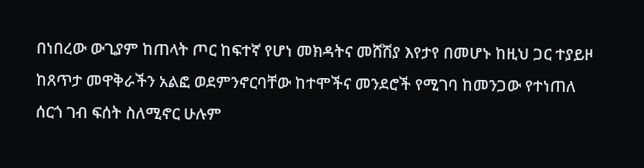በነበረው ውጊያም ከጠላት ጦር ከፍተኛ የሆነ መክዳትና መሸሽያ እየታየ በመሆኑ ከዚህ ጋር ተያይዞ ከጸጥታ መዋቅራችን አልፎ ወደምንኖርባቸው ከተሞችና መንደሮች የሚገባ ከመንጋው የተነጠለ ሰርጎ ገብ ፍሰት ስለሚኖር ሁሉም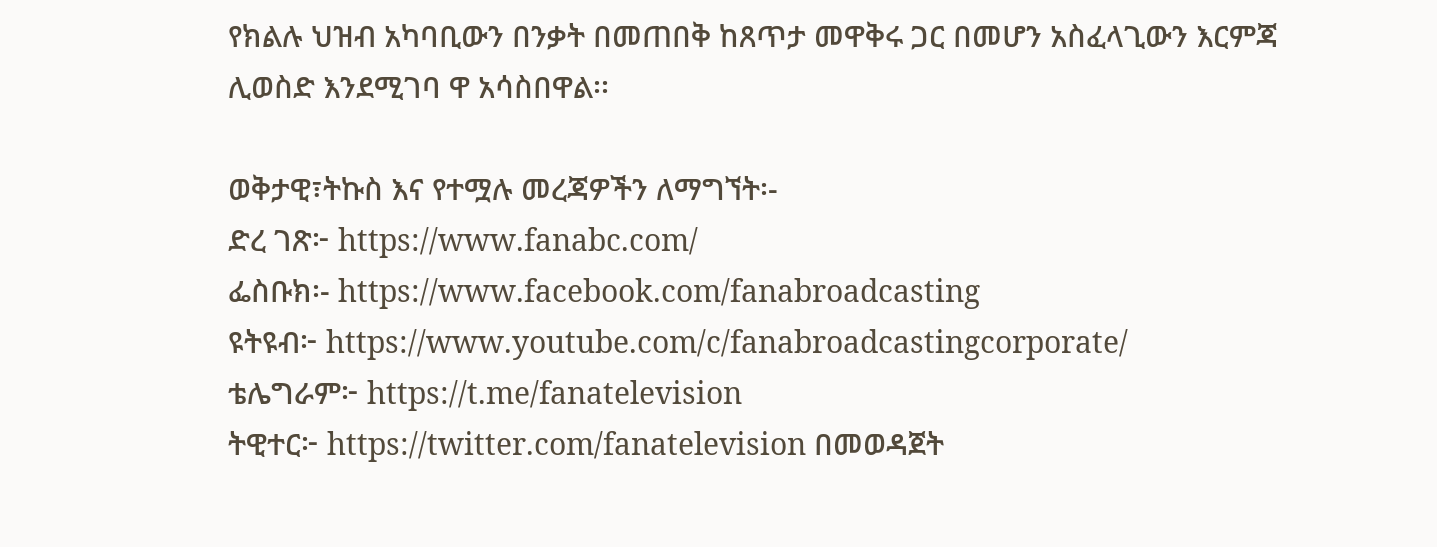የክልሉ ህዝብ አካባቢውን በንቃት በመጠበቅ ከጸጥታ መዋቅሩ ጋር በመሆን አስፈላጊውን እርምጃ ሊወስድ እንደሚገባ ዋ አሳስበዋል፡፡

ወቅታዊ፣ትኩስ እና የተሟሉ መረጃዎችን ለማግኘት፡-
ድረ ገጽ፦ https://www.fanabc.com/
ፌስቡክ፡- https://www.facebook.com/fanabroadcasting
ዩትዩብ፦ https://www.youtube.com/c/fanabroadcastingcorporate/
ቴሌግራም፦ https://t.me/fanatelevision
ትዊተር፦ https://twitter.com/fanatelevision በመወዳጀት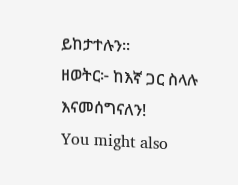ይከታተሉን፡፡
ዘወትር፦ ከእኛ ጋር ስላሉ እናመሰግናለን!
You might also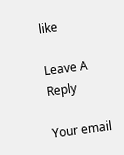like

Leave A Reply

Your email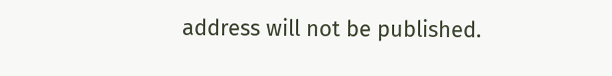address will not be published.